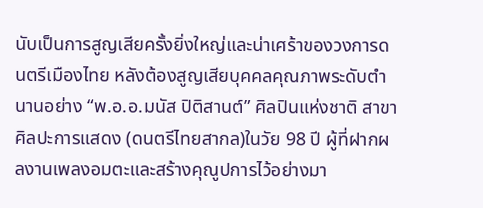นับเป็นการสูญเสียครั้งยิ่งใหญ่และน่าเศร้าของวงการดนตรีเมืองไทย หลังต้องสูญเสียบุคคลคุณภาพระดับตำนานอย่าง “พ.อ.อ.มนัส ปิติสานต์” ศิลปินแห่งชาติ สาขาศิลปะการแสดง (ดนตรีไทยสากล)ในวัย 98 ปี ผู้ที่ฝากผลงานเพลงอมตะและสร้างคุณูปการไว้อย่างมา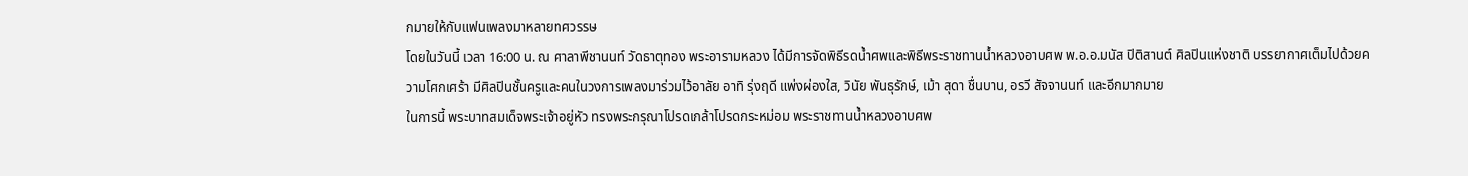กมายให้กับแฟนเพลงมาหลายทศวรรษ
โดยในวันนี้ เวลา 16:00 น. ณ ศาลาพีชานนท์ วัดธาตุทอง พระอารามหลวง ได้มีการจัดพิธีรดน้ำศพและพิธีพระราชทานน้ำหลวงอาบศพ พ.อ.อ.มนัส ปิติสานต์ ศิลปินแห่งชาติ บรรยากาศเต็มไปด้วยความโศกเศร้า มีศิลปินชั้นครูและคนในวงการเพลงมาร่วมไว้อาลัย อาทิ รุ่งฤดี แพ่งผ่องใส, วินัย พันธุรักษ์, เม้า สุดา ชื่นบาน, อรวี สัจจานนท์ และอีกมากมาย
ในการนี้ พระบาทสมเด็จพระเจ้าอยู่หัว ทรงพระกรุณาโปรดเกล้าโปรดกระหม่อม พระราชทานน้ำหลวงอาบศพ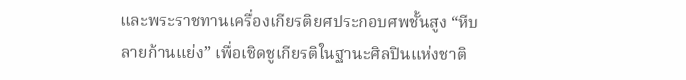และพระราชทานเครื่องเกียรติยศประกอบศพชั้นสูง “หีบลายก้านแย่ง” เพื่อเชิดชูเกียรติในฐานะศิลปินแห่งชาติ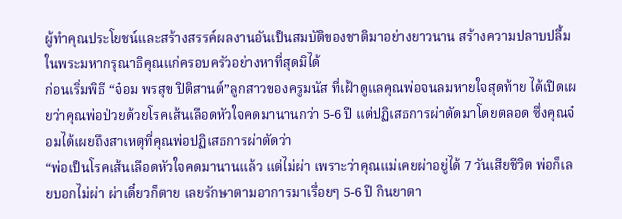ผู้ทำคุณประโยชน์และสร้างสรรค์ผลงานอันเป็นสมบัติของชาติมาอย่างยาวนาน สร้างความปลาบปลื้มในพระมหากรุณาธิคุณแก่ครอบครัวอย่างหาที่สุดมิได้
ก่อนเริ่มพิธี “จ๋อม พรสุข ปิติสานต์”ลูกสาวของครูมนัส ที่เฝ้าดูแลคุณพ่อจนลมหายใจสุดท้าย ได้เปิดเผยว่าคุณพ่อป่วยด้วยโรคเส้นเลือดหัวใจคดมานานกว่า 5-6 ปี แต่ปฏิเสธการผ่าตัดมาโดยตลอด ซึ่งคุณจ๋อมได้เผยถึงสาเหตุที่คุณพ่อปฏิเสธการผ่าตัดว่า
“พ่อเป็นโรคเส้นเลือดหัวใจคดมานานแล้ว แต่ไม่ผ่า เพราะว่าคุณแม่เคยผ่าอยู่ได้ 7 วันเสียชีวิต พ่อก็เลยบอกไม่ผ่า ผ่าเดี๋ยวก็ตาย เลยรักษาตามอาการมาเรื่อยๆ 5-6 ปี กินยาตา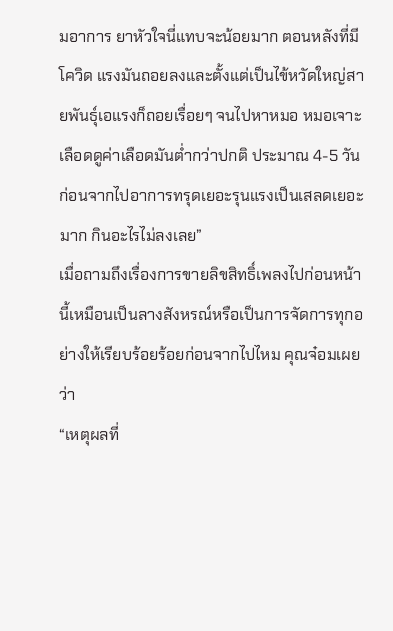มอาการ ยาหัวใจนี่แทบจะน้อยมาก ตอนหลังที่มีโควิด แรงมันถอยลงและตั้งแต่เป็นไข้หวัดใหญ่สายพันธุ์เอแรงก็ถอยเรื่อยๆ จนไปหาหมอ หมอเจาะเลือดดูค่าเลือดมันต่ำกว่าปกติ ประมาณ 4-5 วันก่อนจากไปอาการทรุดเยอะรุนแรงเป็นเสลดเยอะมาก กินอะไรไม่ลงเลย”
เมื่อถามถึงเรื่องการขายลิขสิทธิ์เพลงไปก่อนหน้านี้เหมือนเป็นลางสังหรณ์หรือเป็นการจัดการทุกอย่างให้เรียบร้อยร้อยก่อนจากไปไหม คุณจ๋อมเผยว่า
“เหตุผลที่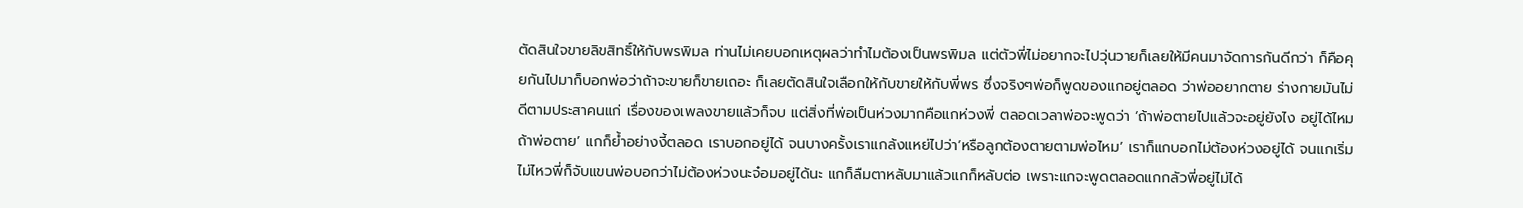ตัดสินใจขายลิขสิทธิ์ให้กับพรพิมล ท่านไม่เคยบอกเหตุผลว่าทำไมต้องเป็นพรพิมล แต่ตัวพี่ไม่อยากจะไปวุ่นวายก็เลยให้มีคนมาจัดการกันดีกว่า ก็คือคุยกันไปมาก็บอกพ่อว่าถ้าจะขายก็ขายเถอะ ก็เลยตัดสินใจเลือกให้กับขายให้กับพี่พร ซึ่งจริงๆพ่อก็พูดของแกอยู่ตลอด ว่าพ่ออยากตาย ร่างกายมันไม่ดีตามประสาคนแก่ เรื่องของเพลงขายแล้วก็จบ แต่สิ่งที่พ่อเป็นห่วงมากคือแกห่วงพี่ ตลอดเวลาพ่อจะพูดว่า ‘ถ้าพ่อตายไปแล้วจะอยู่ยังไง อยู่ได้ไหม ถ้าพ่อตาย’ แกก็ย้ำอย่างงี้ตลอด เราบอกอยู่ได้ จนบางครั้งเราแกล้งแหย่ไปว่า‘หรือลูกต้องตายตามพ่อไหม’ เราก็แกบอกไม่ต้องห่วงอยู่ได้ จนแกเริ่มไม่ไหวพี่ก็จับแขนพ่อบอกว่าไม่ต้องห่วงนะจ๋อมอยู่ได้นะ แกก็ลืมตาหลับมาแล้วแกก็หลับต่อ เพราะแกจะพูดตลอดแกกลัวพี่อยู่ไม่ได้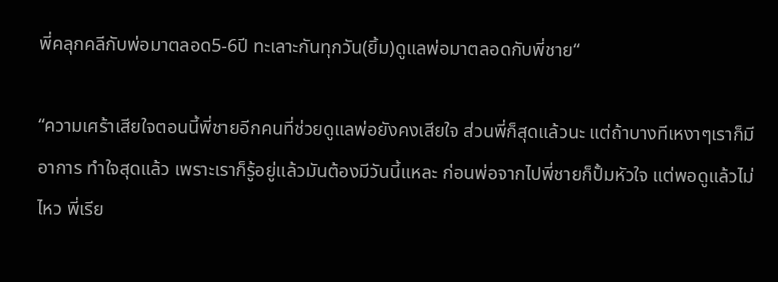พี่คลุกคลีกับพ่อมาตลอด5-6ปี ทะเลาะกันทุกวัน(ยิ้ม)ดูแลพ่อมาตลอดกับพี่ชาย“

“ความเศร้าเสียใจตอนนี้พี่ชายอีกคนที่ช่วยดูแลพ่อยังคงเสียใจ ส่วนพี่ก็สุดแล้วนะ แต่ถ้าบางทีเหงาๆเราก็มีอาการ ทำใจสุดแล้ว เพราะเราก็รู้อยู่แล้วมันต้องมีวันนี้แหละ ก่อนพ่อจากไปพี่ชายก็ปั้มหัวใจ แต่พอดูแล้วไม่ไหว พี่เรีย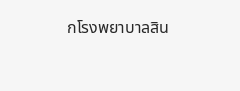กโรงพยาบาลสิน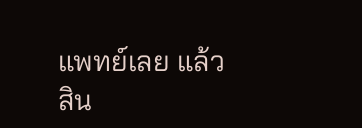แพทย์เลย แล้วสิน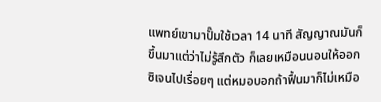แพทย์เขามาปั๊มใช้เวลา 14 นาที สัญญาณมันก็ขึ้นมาแต่ว่าไม่รู้สึกตัว ก็เลยเหมือนนอนให้ออกซิเจนไปเรื่อยๆ แต่หมอบอกถ้าฟื้นมาก็ไม่เหมือ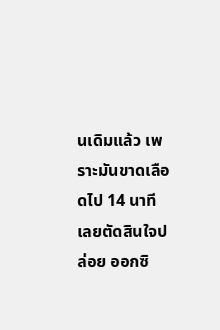นเดิมแล้ว เพราะมันขาดเลือดไป 14 นาที เลยตัดสินใจปล่อย ออกซิ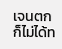เจนตกก็ไม่ได้ท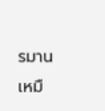รมานเหมื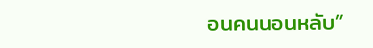อนคนนอนหลับ”